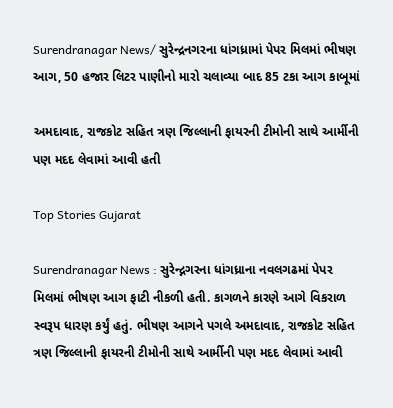Surendranagar News/ સુરેન્દ્રનગરના ધાંગધ્રામાં પેપર મિલમાં ભીષણ આગ, 50 હજાર લિટર પાણીનો મારો ચલાવ્યા બાદ 85 ટકા આગ કાબૂમાં

અમદાવાદ, રાજકોટ સહિત ત્રણ જિલ્લાની ફાયરની ટીમોની સાથે આર્મીની પણ મદદ લેવામાં આવી હતી

Top Stories Gujarat

Surendranagar News : સુરેન્દ્નગરના ધાંગધ્રાના નવલગઢમાં પેપર મિલમાં ભીષણ આગ ફાટી નીકળી હતી. કાગળને કારણે આગે વિકરાળ સ્વરૂપ ધારણ કર્યું હતું. ભીષણ આગને પગલે અમદાવાદ, રાજકોટ સહિત ત્રણ જિલ્લાની ફાયરની ટીમોની સાથે આર્મીની પણ મદદ લેવામાં આવી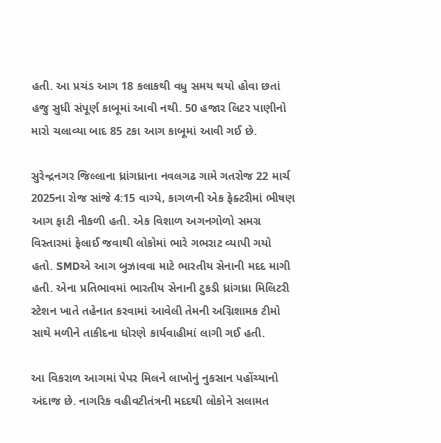હતી. આ પ્રચંડ આગ 18 કલાકથી વધુ સમય થયો હોવા છતાં હજુ સુધી સંપૂર્ણ કાબૂમાં આવી નથી. 50 હજાર લિટર પાણીનો મારો ચલાવ્યા બાદ 85 ટકા આગ કાબૂમાં આવી ગઈ છે.

સુરેન્દ્રનગર જિલ્લાના ધ્રાંગધ્રાના નવલગઢ ગામે ગતરોજ 22 માર્ચ 2025ના રોજ સાંજે 4:15 વાગ્યે, કાગળની એક ફેક્ટરીમાં ભીષણ આગ ફાટી નીકળી હતી. એક વિશાળ અગનગોળો સમગ્ર વિસ્તારમાં ફેલાઈ જવાથી લોકોમાં ભારે ગભરાટ વ્યાપી ગયો હતો. SMDએ આગ બુઝાવવા માટે ભારતીય સેનાની મદદ માગી હતી. એના પ્રતિભાવમાં ભારતીય સેનાની ટુકડી ધ્રાંગધ્રા મિલિટરી સ્ટેશન ખાતે તહેનાત કરવામાં આવેલી તેમની અગ્નિશામક ટીમો સાથે મળીને તાકીદના ધોરણે કાર્યવાહીમાં લાગી ગઈ હતી.

આ વિકરાળ આગમાં પેપર મિલને લાખોનું નુકસાન પહોંચ્યાનો અંદાજ છે. નાગરિક વહીવટીતંત્રની મદદથી લોકોને સલામત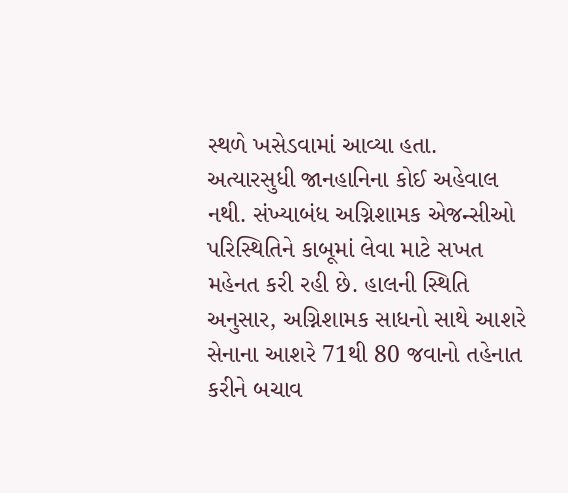સ્થળે ખસેડવામાં આવ્યા હતા. અત્યારસુધી જાનહાનિના કોઈ અહેવાલ નથી. સંખ્યાબંધ અગ્નિશામક એજન્સીઓ પરિસ્થિતિને કાબૂમાં લેવા માટે સખત મહેનત કરી રહી છે. હાલની સ્થિતિ અનુસાર, અગ્નિશામક સાધનો સાથે આશરે સેનાના આશરે 71થી 80 જવાનો તહેનાત કરીને બચાવ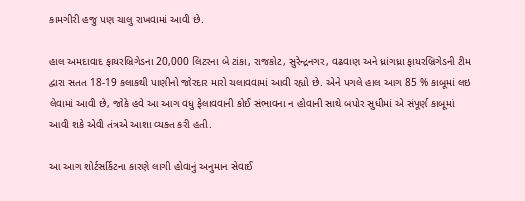કામગીરી હજુ પણ ચાલુ રાખવામાં આવી છે.

હાલ અમદાવાદ ફાયરબ્રિગેડના 20,000 લિટરના બે ટાંકા, રાજકોટ, સુરેન્દ્રનગર, વઢવાણ અને ધ્રાંગધ્રા ફાયરબ્રિગેડની ટીમ દ્વારા સતત 18-19 કલાકથી પાણીનો જોરદાર મારો ચલાવવામાં આવી રહ્યો છે. એને પગલે હાલ આગ 85 % કાબૂમાં લઇ લેવામાં આવી છે, જોકે હવે આ આગ વધુ ફેલાવવાની કોઈ સંભાવના ન હોવાની સાથે બપોર સુધીમાં એ સંપૂર્ણ કાબૂમાં આવી શકે એવી તંત્રએ આશા વ્યક્ત કરી હતી.

આ આગ શોર્ટસર્કિટના કારણે લાગી હોવાનું અનુમાન સેવાઈ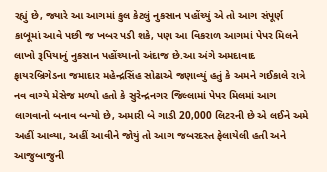રહ્યું છે, જ્યારે આ આગમાં કુલ કેટલું નુકસાન પહોંચ્યું એ તો આગ સંપૂર્ણ કાબૂમાં આવે પછી જ ખબર પડી શકે, પણ આ વિકરાળ આગમાં પેપર મિલને લાખો રૂપિયાનું નુકસાન પહોંચ્યાનો અંદાજ છે.આ અંગે અમદાવાદ ફાયરબ્રિગેડના જમાદાર મહેન્દ્રસિંહ સોઢાએ જણાવ્યું હતું કે અમને ગઈકાલે રાત્રે નવ વાગ્યે મેસેજ મળ્યો હતો કે સુરેન્દ્રનગર જિલ્લામાં પેપર મિલમાં આગ લાગવાનો બનાવ બન્યો છે, અમારી બે ગાડી 20,000 લિટરની છે એ લઈને અમે અહીં આવ્યા, અહીં આવીને જોયું તો આગ જબરદસ્ત ફેલાયેલી હતી અને આજુબાજુની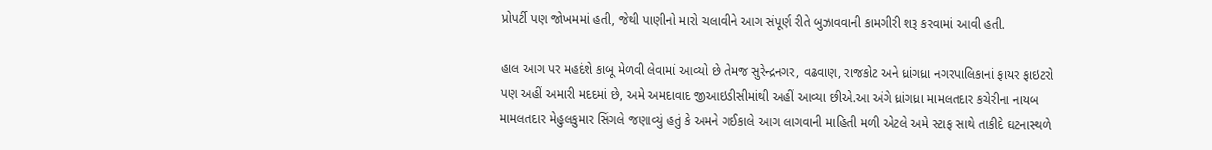પ્રોપર્ટી પણ જોખમમાં હતી, જેથી પાણીનો મારો ચલાવીને આગ સંપૂર્ણ રીતે બુઝાવવાની કામગીરી શરૂ કરવામાં આવી હતી.

હાલ આગ પર મહદંશે કાબૂ મેળવી લેવામાં આવ્યો છે તેમજ સુરેન્દ્રનગર, વઢવાણ, રાજકોટ અને ધ્રાંગધ્રા નગરપાલિકાનાં ફાયર ફાઇટરો પણ અહીં અમારી મદદમાં છે, અમે અમદાવાદ જીઆઇડીસીમાંથી અહીં આવ્યા છીએ.આ અંગે ધ્રાંગધ્રા મામલતદાર કચેરીના નાયબ મામલતદાર મેહુલકુમાર સિંગલે જણાવ્યું હતું કે અમને ગઈકાલે આગ લાગવાની માહિતી મળી એટલે અમે સ્ટાફ સાથે તાકીદે ઘટનાસ્થળે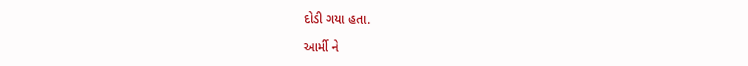દોડી ગયા હતા.

આર્મી ને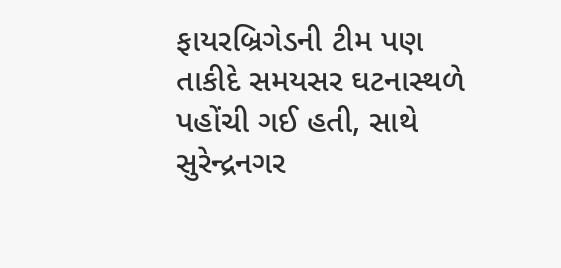ફાયરબ્રિગેડની ટીમ પણ તાકીદે સમયસર ઘટનાસ્થળે પહોંચી ગઈ હતી, સાથે સુરેન્દ્રનગર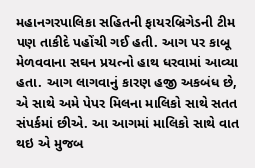મહાનગરપાલિકા સહિતની ફાયરબ્રિગેડની ટીમ પણ તાકીદે પહોંચી ગઈ હતી. આગ પર કાબૂ મેળવવાના સઘન પ્રયત્નો હાથ ધરવામાં આવ્યા હતા. આગ લાગવાનું કારણ હજી અકબંધ છે, એ સાથે અમે પેપર મિલના માલિકો સાથે સતત સંપર્કમાં છીએ. આ આગમાં માલિકો સાથે વાત થઇ એ મુજબ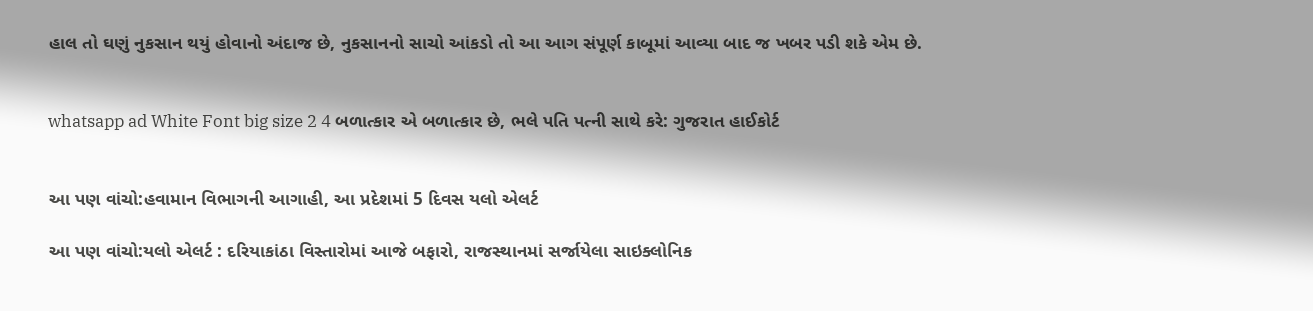હાલ તો ઘણું નુકસાન થયું હોવાનો અંદાજ છે, નુકસાનનો સાચો આંકડો તો આ આગ સંપૂર્ણ કાબૂમાં આવ્યા બાદ જ ખબર પડી શકે એમ છે.


whatsapp ad White Font big size 2 4 બળાત્કાર એ બળાત્કાર છે, ભલે પતિ પત્ની સાથે કરે: ગુજરાત હાઈકોર્ટ


આ પણ વાંચો:હવામાન વિભાગની આગાહી, આ પ્રદેશમાં 5 દિવસ યલો એલર્ટ

આ પણ વાંચો:યલો એલર્ટ : દરિયાકાંઠા વિસ્તારોમાં આજે બફારો, રાજસ્થાનમાં સર્જાયેલા સાઇક્લોનિક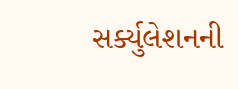સર્ક્યુલેશનની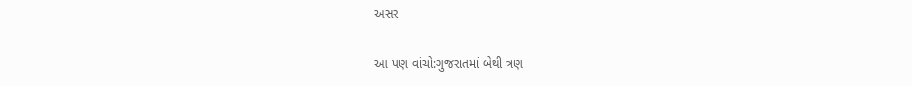અસર

આ પણ વાંચો:ગુજરાતમાં બેથી ત્રણ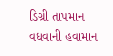ડિગ્રી તાપમાન વધવાની હવામાન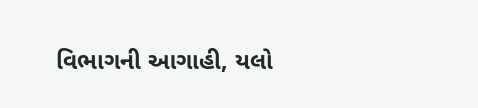વિભાગની આગાહી, યલો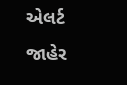એલર્ટ જાહેર